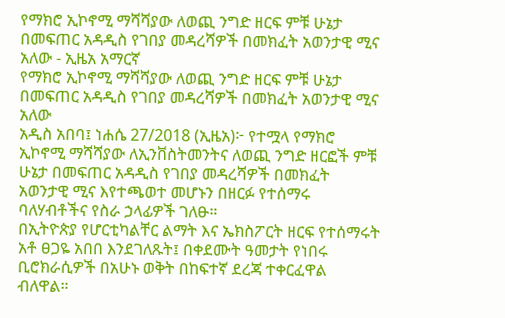የማክሮ ኢኮኖሚ ማሻሻያው ለወጪ ንግድ ዘርፍ ምቹ ሁኔታ በመፍጠር አዳዲስ የገበያ መዳረሻዎች በመክፈት አወንታዊ ሚና አለው - ኢዜአ አማርኛ
የማክሮ ኢኮኖሚ ማሻሻያው ለወጪ ንግድ ዘርፍ ምቹ ሁኔታ በመፍጠር አዳዲስ የገበያ መዳረሻዎች በመክፈት አወንታዊ ሚና አለው
አዲስ አበባ፤ ነሐሴ 27/2018 (ኢዜአ)፦ የተሟላ የማክሮ ኢኮኖሚ ማሻሻያው ለኢንቨስትመንትና ለወጪ ንግድ ዘርፎች ምቹ ሁኔታ በመፍጠር አዳዲስ የገበያ መዳረሻዎች በመክፈት አወንታዊ ሚና እየተጫወተ መሆኑን በዘርፉ የተሰማሩ ባለሃብቶችና የስራ ኃላፊዎች ገለፁ።
በኢትዮጵያ የሆርቲካልቸር ልማት እና ኤክስፖርት ዘርፍ የተሰማሩት አቶ ፀጋዬ አበበ እንደገለጹት፤ በቀደሙት ዓመታት የነበሩ ቢሮክራሲዎች በአሁኑ ወቅት በከፍተኛ ደረጃ ተቀርፈዋል ብለዋል።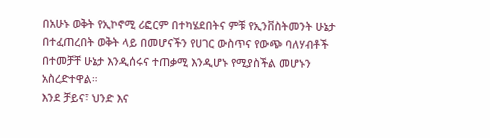በአሁኑ ወቅት የኢኮኖሚ ሪፎርም በተካሄደበትና ምቹ የኢንቨስትመንት ሁኔታ በተፈጠረበት ወቅት ላይ በመሆናችን የሀገር ውስጥና የውጭ ባለሃብቶች በተመቻቸ ሁኔታ እንዲሰሩና ተጠቃሚ እንዲሆኑ የሚያስችል መሆኑን አስረድተዋል።
እንደ ቻይና፣ ህንድ እና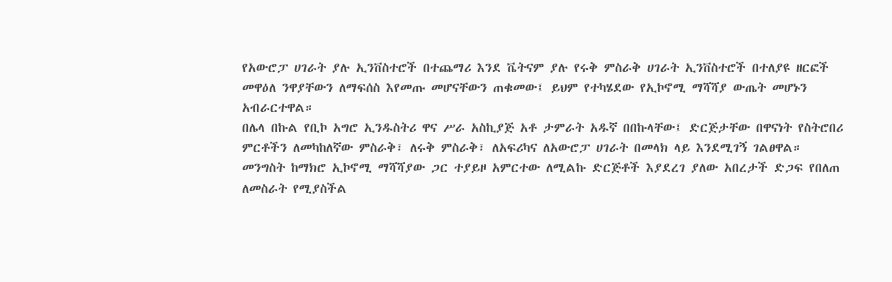የአውሮፓ ሀገራት ያሉ ኢንቨስተሮች በተጨማሪ እንደ ቬትናም ያሉ የሩቅ ምስራቅ ሀገራት ኢንቨስተሮች በተለያዩ ዘርፎች መዋዕለ ንዋያቸውን ለማፍሰስ እየመጡ መሆናቸውን ጠቁመው፤ ይህም የተካሄደው የኢኮኖሚ ማሻሻያ ውጤት መሆኑን አብራርተዋል።
በሌላ በኩል የቢኮ አግሮ ኢንዱስትሪ ዋና ሥራ አስኪያጅ አቶ ታምራት አዱኛ በበኩላቸው፤ ድርጅታቸው በዋናነት የስትሮበሪ ምርቶችን ለመካከለኛው ምስራቅ፣ ለሩቅ ምስራቅ፣ ለአፍሪካና ለአውሮፓ ሀገራት በመላክ ላይ እንደሚገኝ ገልፀዋል።
መንግስት ከማክሮ ኢኮኖሚ ማሻሻያው ጋር ተያይዞ አምርተው ለሚልኩ ድርጅቶች እያደረገ ያለው አበረታች ድጋፍ የበለጠ ለመስራት የሚያስችል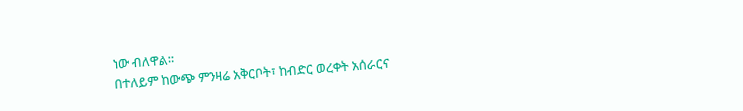ነው ብለዋል።
በተለይም ከውጭ ምንዛሬ አቅርቦት፣ ከብድር ወረቀት አሰራርና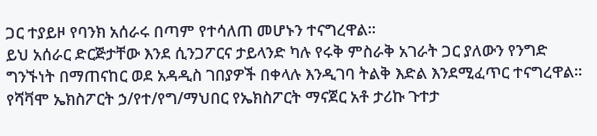ጋር ተያይዞ የባንክ አሰራሩ በጣም የተሳለጠ መሆኑን ተናግረዋል።
ይህ አሰራር ድርጅታቸው እንደ ሲንጋፖርና ታይላንድ ካሉ የሩቅ ምስራቅ አገራት ጋር ያለውን የንግድ ግንኙነት በማጠናከር ወደ አዳዲስ ገበያዎች በቀላሉ እንዲገባ ትልቅ እድል እንደሚፈጥር ተናግረዋል።
የሻቫሞ ኤክስፖርት ኃ/የተ/የግ/ማህበር የኤክስፖርት ማናጀር አቶ ታሪኩ ጉተታ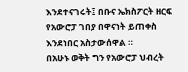እንደተናገሩት፤ በቡና ኤክስፖርት ዘርፍ የአውሮፓ ገበያ በዋናነት ይጠቀስ እንደነበር አስታውሰዋል ።
በአሁኑ ወቅት ግን የአውሮፓ ህብረት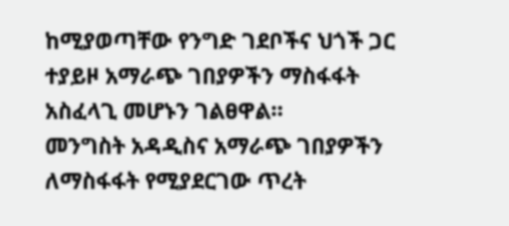ከሚያወጣቸው የንግድ ገደቦችና ህጎች ጋር ተያይዞ አማራጭ ገበያዎችን ማስፋፋት አስፈላጊ መሆኑን ገልፀዋል።
መንግስት አዳዲስና አማራጭ ገበያዎችን ለማስፋፋት የሚያደርገው ጥረት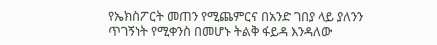የኤክስፖርት መጠን የሚጨምርና በአንድ ገበያ ላይ ያለንን ጥገኝነት የሚቀንስ በመሆኑ ትልቅ ፋይዳ እንዳለው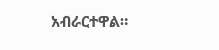አብራርተዋል።